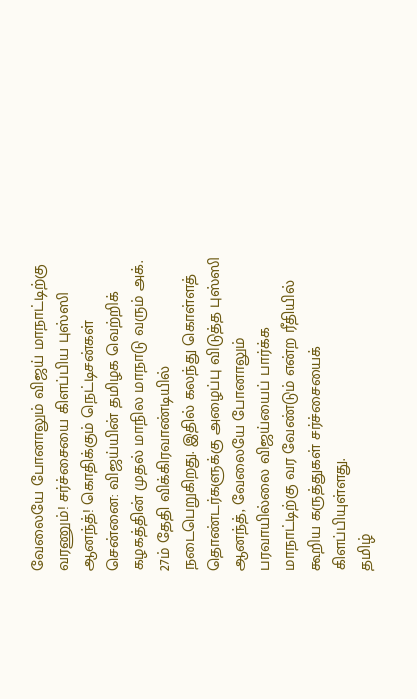வேலையே போனாலும் விஜய் மாநாட்டிற்கு வரணும்! சர்ச்சையை கிளப்பிய புஸ்ஸி ஆனந்த்! கொதிக்கும் நெட்டிசன்கள்
சென்னை: விஜய்யின் தமிழக வெற்றிக் கழகத்தின் முதல் மாநில மாநாடு வரும் அக். 27ம் தேதி விக்கிரவாண்டியில் நடைபெறுகிறது. இதில் கலந்து கொள்ளத் தொண்டர்களுக்கு அழைப்பு விடுத்த புஸ்ஸி ஆனந்த், வேலையே போனாலும் பரவாயில்லை விஜய்யைப் பார்க்க மாநாட்டிற்கு வர வேண்டும் என்ற ரீதியில் கூறிய கருத்துகள் சர்ச்சையைக் கிளப்பியுள்ளது.
தமிழ்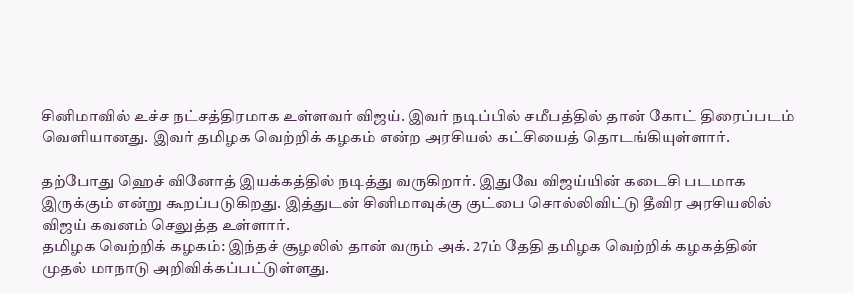சினிமாவில் உச்ச நட்சத்திரமாக உள்ளவர் விஜய். இவர் நடிப்பில் சமீபத்தில் தான் கோட் திரைப்படம் வெளியானது. இவர் தமிழக வெற்றிக் கழகம் என்ற அரசியல் கட்சியைத் தொடங்கியுள்ளார்.

தற்போது ஹெச் வினோத் இயக்கத்தில் நடித்து வருகிறார். இதுவே விஜய்யின் கடைசி படமாக இருக்கும் என்று கூறப்படுகிறது. இத்துடன் சினிமாவுக்கு குட்பை சொல்லிவிட்டு தீவிர அரசியலில் விஜய் கவனம் செலுத்த உள்ளார்.
தமிழக வெற்றிக் கழகம்: இந்தச் சூழலில் தான் வரும் அக். 27ம் தேதி தமிழக வெற்றிக் கழகத்தின் முதல் மாநாடு அறிவிக்கப்பட்டுள்ளது.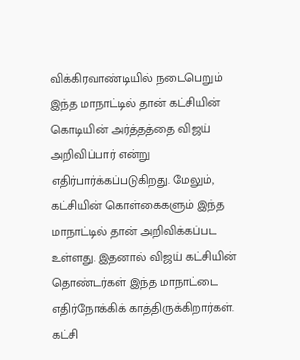விக்கிரவாண்டியில் நடைபெறும் இந்த மாநாட்டில் தான் கட்சியின் கொடியின் அர்த்தத்தை விஜய் அறிவிப்பார் என்று எதிர்பார்க்கப்படுகிறது. மேலும், கட்சியின் கொள்கைகளும் இந்த மாநாட்டில் தான் அறிவிக்கப்பட உள்ளது. இதனால் விஜய் கட்சியின் தொண்டர்கள் இந்த மாநாட்டை எதிர்நோக்கிக் காத்திருக்கிறார்கள்.
கட்சி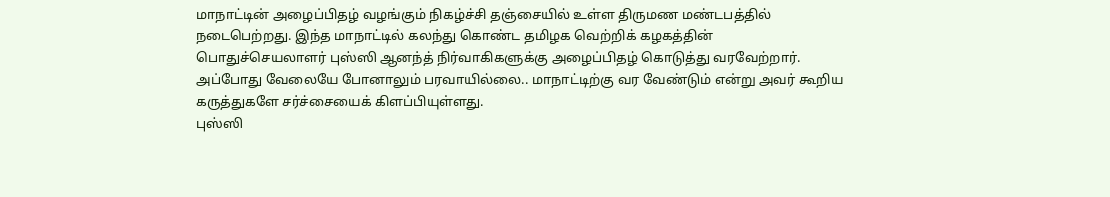மாநாட்டின் அழைப்பிதழ் வழங்கும் நிகழ்ச்சி தஞ்சையில் உள்ள திருமண மண்டபத்தில் நடைபெற்றது. இந்த மாநாட்டில் கலந்து கொண்ட தமிழக வெற்றிக் கழகத்தின் பொதுச்செயலாளர் புஸ்ஸி ஆனந்த் நிர்வாகிகளுக்கு அழைப்பிதழ் கொடுத்து வரவேற்றார். அப்போது வேலையே போனாலும் பரவாயில்லை.. மாநாட்டிற்கு வர வேண்டும் என்று அவர் கூறிய கருத்துகளே சர்ச்சையைக் கிளப்பியுள்ளது.
புஸ்ஸி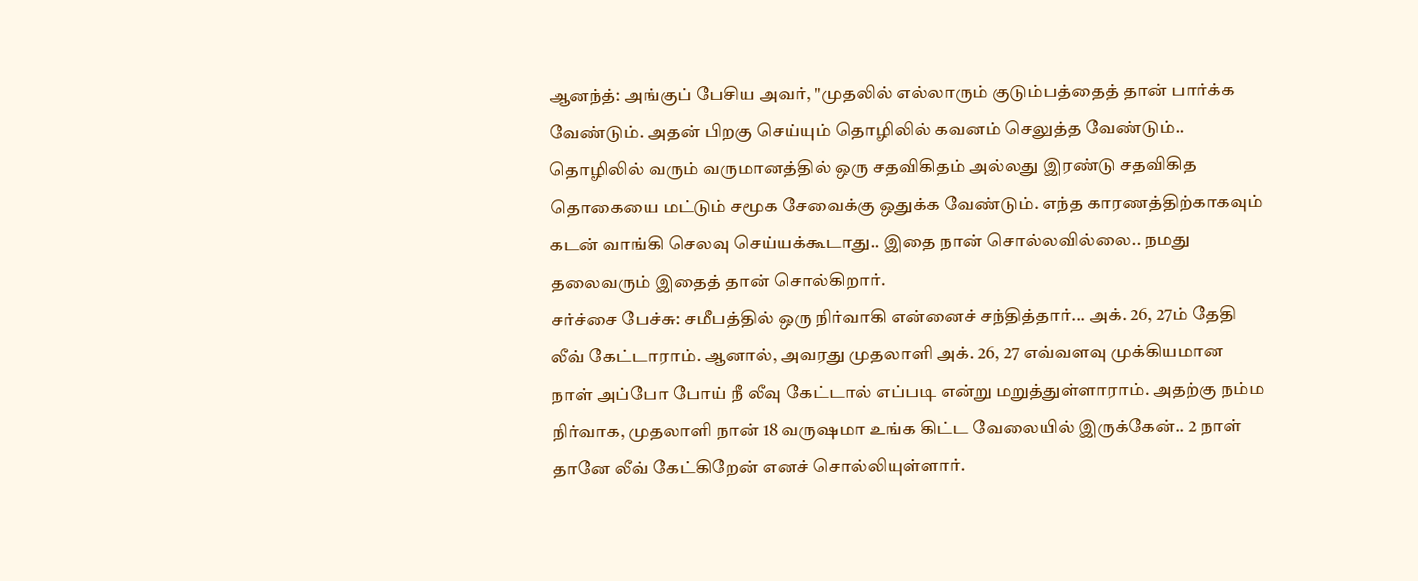ஆனந்த்: அங்குப் பேசிய அவர், "முதலில் எல்லாரும் குடும்பத்தைத் தான் பார்க்க வேண்டும். அதன் பிறகு செய்யும் தொழிலில் கவனம் செலுத்த வேண்டும்.. தொழிலில் வரும் வருமானத்தில் ஒரு சதவிகிதம் அல்லது இரண்டு சதவிகித தொகையை மட்டும் சமூக சேவைக்கு ஒதுக்க வேண்டும். எந்த காரணத்திற்காகவும் கடன் வாங்கி செலவு செய்யக்கூடாது.. இதை நான் சொல்லவில்லை.. நமது தலைவரும் இதைத் தான் சொல்கிறார்.
சர்ச்சை பேச்சு: சமீபத்தில் ஒரு நிர்வாகி என்னைச் சந்தித்தார்... அக். 26, 27ம் தேதி லீவ் கேட்டாராம். ஆனால், அவரது முதலாளி அக். 26, 27 எவ்வளவு முக்கியமான நாள் அப்போ போய் நீ லீவு கேட்டால் எப்படி என்று மறுத்துள்ளாராம். அதற்கு நம்ம நிர்வாக, முதலாளி நான் 18 வருஷமா உங்க கிட்ட வேலையில் இருக்கேன்.. 2 நாள் தானே லீவ் கேட்கிறேன் எனச் சொல்லியுள்ளார்.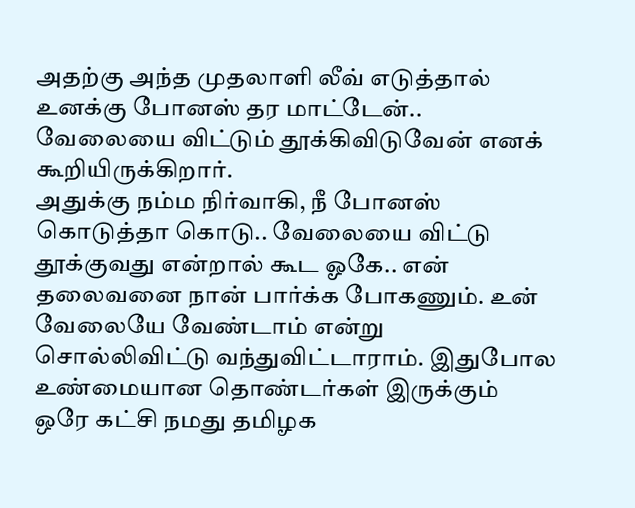அதற்கு அந்த முதலாளி லீவ் எடுத்தால் உனக்கு போனஸ் தர மாட்டேன்.. வேலையை விட்டும் தூக்கிவிடுவேன் எனக் கூறியிருக்கிறார்.
அதுக்கு நம்ம நிர்வாகி, நீ போனஸ் கொடுத்தா கொடு.. வேலையை விட்டு தூக்குவது என்றால் கூட ஓகே.. என் தலைவனை நான் பார்க்க போகணும். உன் வேலையே வேண்டாம் என்று சொல்லிவிட்டு வந்துவிட்டாராம். இதுபோல உண்மையான தொண்டர்கள் இருக்கும் ஒரே கட்சி நமது தமிழக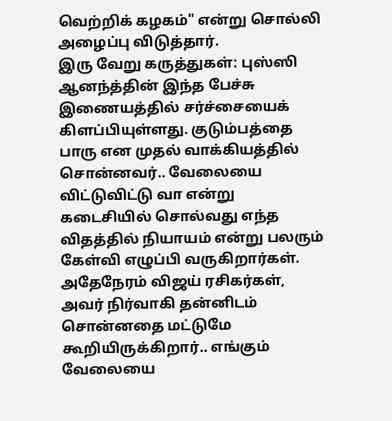வெற்றிக் கழகம்" என்று சொல்லி அழைப்பு விடுத்தார்.
இரு வேறு கருத்துகள்: புஸ்ஸி ஆனந்த்தின் இந்த பேச்சு இணையத்தில் சர்ச்சையைக் கிளப்பியுள்ளது. குடும்பத்தை பாரு என முதல் வாக்கியத்தில் சொன்னவர்.. வேலையை விட்டுவிட்டு வா என்று கடைசியில் சொல்வது எந்த விதத்தில் நியாயம் என்று பலரும் கேள்வி எழுப்பி வருகிறார்கள். அதேநேரம் விஜய் ரசிகர்கள், அவர் நிர்வாகி தன்னிடம் சொன்னதை மட்டுமே கூறியிருக்கிறார்.. எங்கும் வேலையை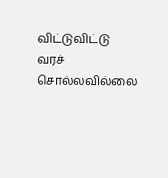விட்டுவிட்டு வரச் சொல்லவில்லை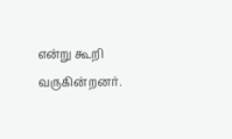என்று கூறி வருகின்றனர்.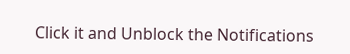Click it and Unblock the Notifications